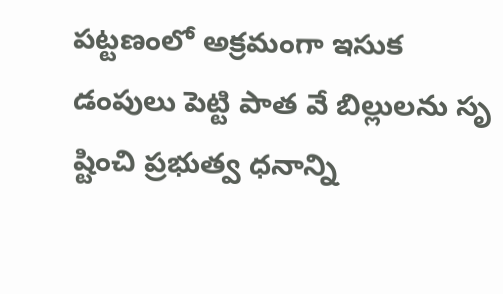పట్టణంలో అక్రమంగా ఇసుక డంపులు పెట్టి పాత వే బిల్లులను సృ ష్టించి ప్రభుత్వ ధనాన్ని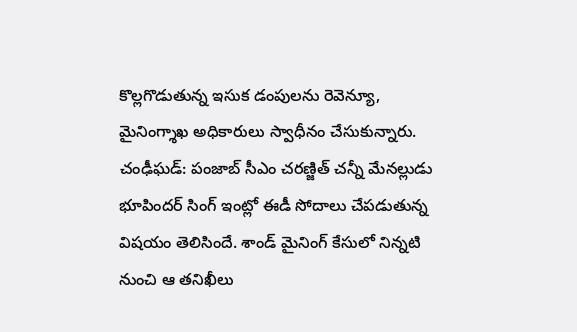కొల్లగొడుతున్న ఇసుక డంపులను రెవెన్యూ, మైనింగ్శాఖ అధికారులు స్వాధీనం చేసుకున్నారు.
చంఢీఘడ్: పంజాబ్ సీఎం చరణ్జిత్ చన్నీ మేనల్లుడు భూపిందర్ సింగ్ ఇంట్లో ఈడీ సోదాలు చేపడుతున్న విషయం తెలిసిందే. శాండ్ మైనింగ్ కేసులో నిన్నటి నుంచి ఆ తనిఖీలు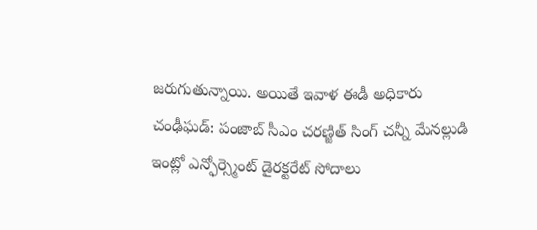జరుగుతున్నాయి. అయితే ఇవాళ ఈడీ అధికారు
చంఢీఘడ్: పంజాబ్ సీఎం చరణ్జిత్ సింగ్ చన్నీ మేనల్లుడి ఇంట్లో ఎన్ఫోర్స్మెంట్ డైరక్టరేట్ సోదాలు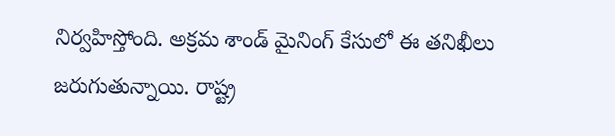నిర్వహిస్తోంది. అక్రమ శాండ్ మైనింగ్ కేసులో ఈ తనిఖీలు జరుగుతున్నాయి. రాష్ట్ర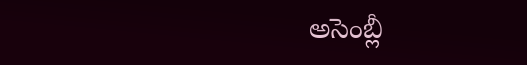అసెంబ్లీ